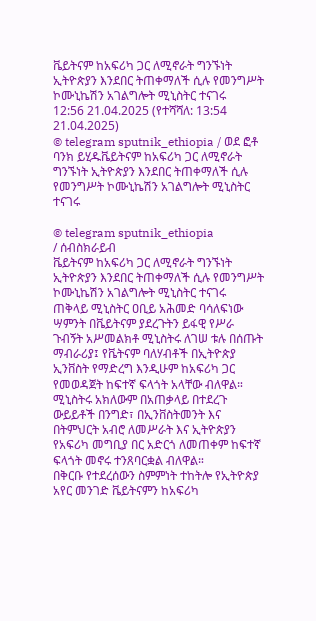ቬይትናም ከአፍሪካ ጋር ለሚኖራት ግንኙነት ኢትዮጵያን እንደበር ትጠቀማለች ሲሉ የመንግሥት ኮሙኒኬሽን አገልግሎት ሚኒስትር ተናገሩ
12:56 21.04.2025 (የተሻሻለ: 13:54 21.04.2025)
© telegram sputnik_ethiopia / ወደ ፎቶ ባንክ ይሂዱቬይትናም ከአፍሪካ ጋር ለሚኖራት ግንኙነት ኢትዮጵያን እንደበር ትጠቀማለች ሲሉ የመንግሥት ኮሙኒኬሽን አገልግሎት ሚኒስትር ተናገሩ

© telegram sputnik_ethiopia
/ ሰብስክራይብ
ቬይትናም ከአፍሪካ ጋር ለሚኖራት ግንኙነት ኢትዮጵያን እንደበር ትጠቀማለች ሲሉ የመንግሥት ኮሙኒኬሽን አገልግሎት ሚኒስትር ተናገሩ
ጠቅላይ ሚኒስትር ዐቢይ አሕመድ ባሳለፍነው ሣምንት በቬይትናም ያደረጉትን ይፋዊ የሥራ ጉብኝት አሥመልክቶ ሚኒስትሩ ለገሠ ቱሉ በሰጡት ማብራሪያ፤ የቬትናም ባለሃብቶች በኢትዮጵያ ኢንቨስት የማድረግ እንዲሁም ከአፍሪካ ጋር የመወዳጀት ከፍተኛ ፍላጎት አላቸው ብለዋል።
ሚኒስትሩ አክለውም በአጠቃላይ በተደረጉ ውይይቶች በንግድ፣ በኢንቨስትመንት እና በትምህርት አብሮ ለመሥራት እና ኢትዮጵያን የአፍሪካ መግቢያ በር አድርጎ ለመጠቀም ከፍተኛ ፍላጎት መኖሩ ተንጸባርቋል ብለዋል።
በቅርቡ የተደረሰውን ስምምነት ተከትሎ የኢትዮጵያ አየር መንገድ ቬይትናምን ከአፍሪካ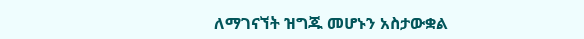ለማገናኘት ዝግጁ መሆኑን አስታውቋል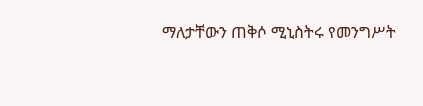ማለታቸውን ጠቅሶ ሚኒስትሩ የመንግሥት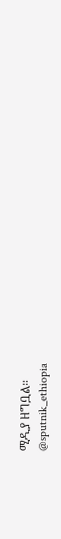ሚዲያ ዘግቧል።
@sputnik_ethiopia